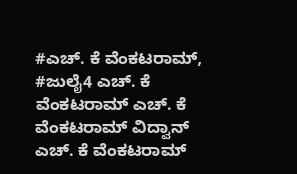#ಎಚ್. ಕೆ ವೆಂಕಟರಾಮ್, #ಜುಲೈ4 ಎಚ್. ಕೆ ವೆಂಕಟರಾಮ್ ಎಚ್. ಕೆ ವೆಂಕಟರಾಮ್ ವಿದ್ವಾನ್ ಎಚ್. ಕೆ ವೆಂಕಟರಾಮ್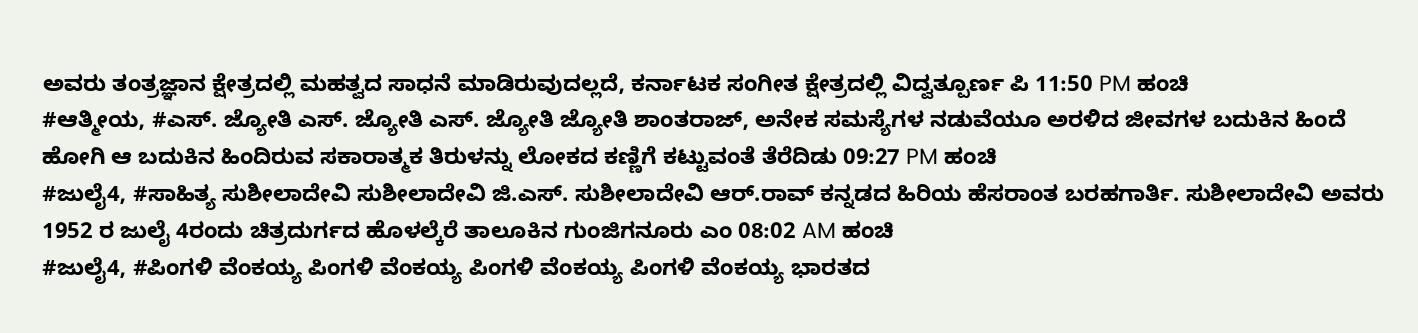ಅವರು ತಂತ್ರಜ್ಞಾನ ಕ್ಷೇತ್ರದಲ್ಲಿ ಮಹತ್ವದ ಸಾಧನೆ ಮಾಡಿರುವುದಲ್ಲದೆ, ಕರ್ನಾಟಕ ಸಂಗೀತ ಕ್ಷೇತ್ರದಲ್ಲಿ ವಿದ್ವತ್ಪೂರ್ಣ ಪಿ 11:50 PM ಹಂಚಿ
#ಆತ್ಮೀಯ, #ಎಸ್. ಜ್ಯೋತಿ ಎಸ್. ಜ್ಯೋತಿ ಎಸ್. ಜ್ಯೋತಿ ಜ್ಯೋತಿ ಶಾಂತರಾಜ್, ಅನೇಕ ಸಮಸ್ಯೆಗಳ ನಡುವೆಯೂ ಅರಳಿದ ಜೀವಗಳ ಬದುಕಿನ ಹಿಂದೆ ಹೋಗಿ ಆ ಬದುಕಿನ ಹಿಂದಿರುವ ಸಕಾರಾತ್ಮಕ ತಿರುಳನ್ನು ಲೋಕದ ಕಣ್ಣಿಗೆ ಕಟ್ಟುವಂತೆ ತೆರೆದಿಡು 09:27 PM ಹಂಚಿ
#ಜುಲೈ4, #ಸಾಹಿತ್ಯ ಸುಶೀಲಾದೇವಿ ಸುಶೀಲಾದೇವಿ ಜಿ.ಎಸ್. ಸುಶೀಲಾದೇವಿ ಆರ್.ರಾವ್ ಕನ್ನಡದ ಹಿರಿಯ ಹೆಸರಾಂತ ಬರಹಗಾರ್ತಿ. ಸುಶೀಲಾದೇವಿ ಅವರು 1952 ರ ಜುಲೈ 4ರಂದು ಚಿತ್ರದುರ್ಗದ ಹೊಳಲ್ಕೆರೆ ತಾಲೂಕಿನ ಗುಂಜಿಗನೂರು ಎಂ 08:02 AM ಹಂಚಿ
#ಜುಲೈ4, #ಪಿಂಗಳಿ ವೆಂಕಯ್ಯ ಪಿಂಗಳಿ ವೆಂಕಯ್ಯ ಪಿಂಗಳಿ ವೆಂಕಯ್ಯ ಪಿಂಗಳಿ ವೆಂಕಯ್ಯ ಭಾರತದ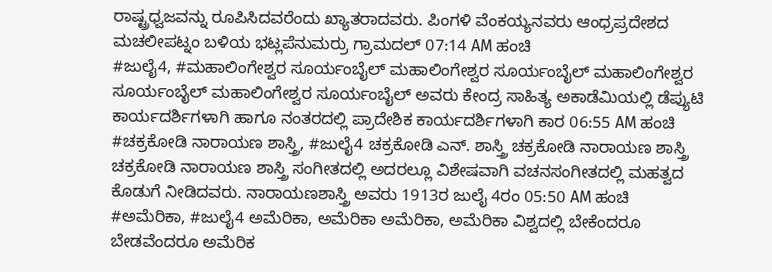ರಾಷ್ಟ್ರಧ್ವಜವನ್ನು ರೂಪಿಸಿದವರೆಂದು ಖ್ಯಾತರಾದವರು. ಪಿಂಗಳಿ ವೆಂಕಯ್ಯನವರು ಆಂಧ್ರಪ್ರದೇಶದ ಮಚಲೀಪಟ್ನಂ ಬಳಿಯ ಭಟ್ಲಪೆನುಮರ್ರು ಗ್ರಾಮದಲ್ 07:14 AM ಹಂಚಿ
#ಜುಲೈ4, #ಮಹಾಲಿಂಗೇಶ್ವರ ಸೂರ್ಯಂಬೈಲ್ ಮಹಾಲಿಂಗೇಶ್ವರ ಸೂರ್ಯಂಬೈಲ್ ಮಹಾಲಿಂಗೇಶ್ವರ ಸೂರ್ಯಂಬೈಲ್ ಮಹಾಲಿಂಗೇಶ್ವರ ಸೂರ್ಯಂಬೈಲ್ ಅವರು ಕೇಂದ್ರ ಸಾಹಿತ್ಯ ಅಕಾಡೆಮಿಯಲ್ಲಿ ಡೆಪ್ಯುಟಿ ಕಾರ್ಯದರ್ಶಿಗಳಾಗಿ ಹಾಗೂ ನಂತರದಲ್ಲಿ ಪ್ರಾದೇಶಿಕ ಕಾರ್ಯದರ್ಶಿಗಳಾಗಿ ಕಾರ 06:55 AM ಹಂಚಿ
#ಚಕ್ರಕೋಡಿ ನಾರಾಯಣ ಶಾಸ್ತ್ರಿ, #ಜುಲೈ4 ಚಕ್ರಕೋಡಿ ಎನ್. ಶಾಸ್ತ್ರಿ ಚಕ್ರಕೋಡಿ ನಾರಾಯಣ ಶಾಸ್ತ್ರಿ ಚಕ್ರಕೋಡಿ ನಾರಾಯಣ ಶಾಸ್ತ್ರಿ ಸಂಗೀತದಲ್ಲಿ ಅದರಲ್ಲೂ ವಿಶೇಷವಾಗಿ ವಚನಸಂಗೀತದಲ್ಲಿ ಮಹತ್ವದ ಕೊಡುಗೆ ನೀಡಿದವರು. ನಾರಾಯಣಶಾಸ್ತ್ರಿ ಅವರು 1913ರ ಜುಲೈ 4ರಂ 05:50 AM ಹಂಚಿ
#ಅಮೆರಿಕಾ, #ಜುಲೈ4 ಅಮೆರಿಕಾ, ಅಮೆರಿಕಾ ಅಮೆರಿಕಾ, ಅಮೆರಿಕಾ ವಿಶ್ವದಲ್ಲಿ ಬೇಕೆಂದರೂ ಬೇಡವೆಂದರೂ ಅಮೆರಿಕ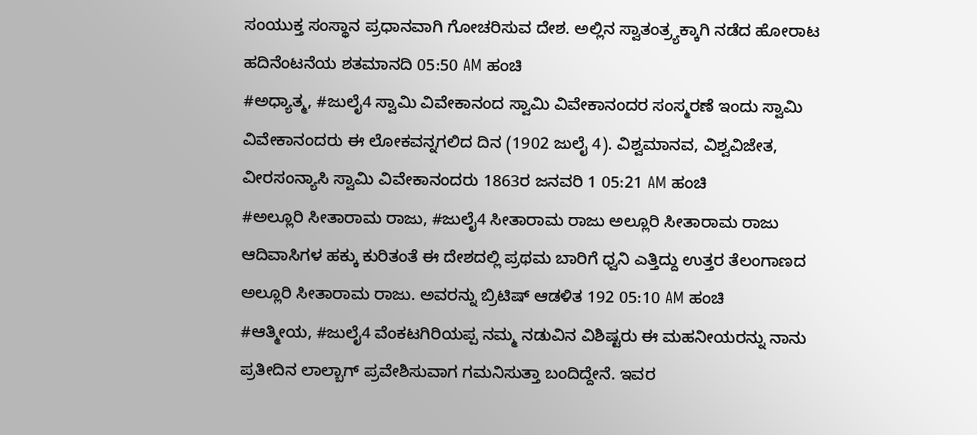ಸಂಯುಕ್ತ ಸಂಸ್ಥಾನ ಪ್ರಧಾನವಾಗಿ ಗೋಚರಿಸುವ ದೇಶ. ಅಲ್ಲಿನ ಸ್ವಾತಂತ್ರ್ಯಕ್ಕಾಗಿ ನಡೆದ ಹೋರಾಟ ಹದಿನೆಂಟನೆಯ ಶತಮಾನದಿ 05:50 AM ಹಂಚಿ
#ಅಧ್ಯಾತ್ಮ, #ಜುಲೈ4 ಸ್ವಾಮಿ ವಿವೇಕಾನಂದ ಸ್ವಾಮಿ ವಿವೇಕಾನಂದರ ಸಂಸ್ಮರಣೆ ಇಂದು ಸ್ವಾಮಿ ವಿವೇಕಾನಂದರು ಈ ಲೋಕವನ್ನಗಲಿದ ದಿನ (1902 ಜುಲೈ 4). ವಿಶ್ವಮಾನವ, ವಿಶ್ವವಿಜೇತ, ವೀರಸಂನ್ಯಾಸಿ ಸ್ವಾಮಿ ವಿವೇಕಾನಂದರು 1863ರ ಜನವರಿ 1 05:21 AM ಹಂಚಿ
#ಅಲ್ಲೂರಿ ಸೀತಾರಾಮ ರಾಜು, #ಜುಲೈ4 ಸೀತಾರಾಮ ರಾಜು ಅಲ್ಲೂರಿ ಸೀತಾರಾಮ ರಾಜು ಆದಿವಾಸಿಗಳ ಹಕ್ಕು ಕುರಿತಂತೆ ಈ ದೇಶದಲ್ಲಿ ಪ್ರಥಮ ಬಾರಿಗೆ ಧ್ವನಿ ಎತ್ತಿದ್ದು ಉತ್ತರ ತೆಲಂಗಾಣದ ಅಲ್ಲೂರಿ ಸೀತಾರಾಮ ರಾಜು. ಅವರನ್ನು ಬ್ರಿಟಿಷ್ ಆಡಳಿತ 192 05:10 AM ಹಂಚಿ
#ಆತ್ಮೀಯ, #ಜುಲೈ4 ವೆಂಕಟಗಿರಿಯಪ್ಪ ನಮ್ಮ ನಡುವಿನ ವಿಶಿಷ್ಟರು ಈ ಮಹನೀಯರನ್ನು ನಾನು ಪ್ರತೀದಿನ ಲಾಲ್ಬಾಗ್ ಪ್ರವೇಶಿಸುವಾಗ ಗಮನಿಸುತ್ತಾ ಬಂದಿದ್ದೇನೆ. ಇವರ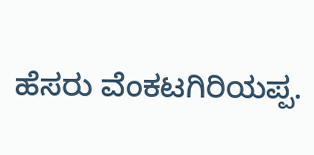ಹೆಸರು ವೆಂಕಟಗಿರಿಯಪ್ಪ.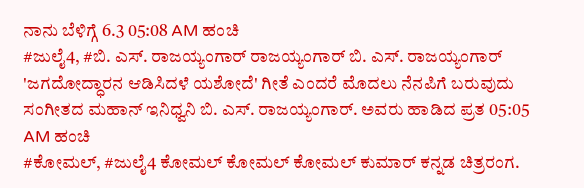ನಾನು ಬೆಳಿಗ್ಗೆ 6.3 05:08 AM ಹಂಚಿ
#ಜುಲೈ4, #ಬಿ. ಎಸ್. ರಾಜಯ್ಯಂಗಾರ್ ರಾಜಯ್ಯಂಗಾರ್ ಬಿ. ಎಸ್. ರಾಜಯ್ಯಂಗಾರ್ 'ಜಗದೋದ್ಧಾರನ ಆಡಿಸಿದಳೆ ಯಶೋದೆ' ಗೀತೆ ಎಂದರೆ ಮೊದಲು ನೆನಪಿಗೆ ಬರುವುದು ಸಂಗೀತದ ಮಹಾನ್ ಇನಿಧ್ವನಿ ಬಿ. ಎಸ್. ರಾಜಯ್ಯಂಗಾರ್. ಅವರು ಹಾಡಿದ ಪ್ರತ 05:05 AM ಹಂಚಿ
#ಕೋಮಲ್, #ಜುಲೈ4 ಕೋಮಲ್ ಕೋಮಲ್ ಕೋಮಲ್ ಕುಮಾರ್ ಕನ್ನಡ ಚಿತ್ರರಂಗ.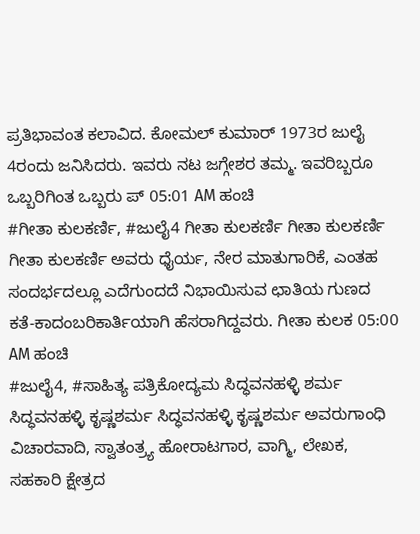ಪ್ರತಿಭಾವಂತ ಕಲಾವಿದ. ಕೋಮಲ್ ಕುಮಾರ್ 1973ರ ಜುಲೈ 4ರಂದು ಜನಿಸಿದರು. ಇವರು ನಟ ಜಗ್ಗೇಶರ ತಮ್ಮ. ಇವರಿಬ್ಬರೂ ಒಬ್ಬರಿಗಿಂತ ಒಬ್ಬರು ಪ್ 05:01 AM ಹಂಚಿ
#ಗೀತಾ ಕುಲಕರ್ಣಿ, #ಜುಲೈ4 ಗೀತಾ ಕುಲಕರ್ಣಿ ಗೀತಾ ಕುಲಕರ್ಣಿ ಗೀತಾ ಕುಲಕರ್ಣಿ ಅವರು ಧೈರ್ಯ, ನೇರ ಮಾತುಗಾರಿಕೆ, ಎಂತಹ ಸಂದರ್ಭದಲ್ಲೂ ಎದೆಗುಂದದೆ ನಿಭಾಯಿಸುವ ಛಾತಿಯ ಗುಣದ ಕತೆ-ಕಾದಂಬರಿಕಾರ್ತಿಯಾಗಿ ಹೆಸರಾಗಿದ್ದವರು. ಗೀತಾ ಕುಲಕ 05:00 AM ಹಂಚಿ
#ಜುಲೈ4, #ಸಾಹಿತ್ಯ ಪತ್ರಿಕೋದ್ಯಮ ಸಿದ್ಧವನಹಳ್ಳಿ ಶರ್ಮ ಸಿದ್ಧವನಹಳ್ಳಿ ಕೃಷ್ಣಶರ್ಮ ಸಿದ್ಧವನಹಳ್ಳಿ ಕೃಷ್ಣಶರ್ಮ ಅವರುಗಾಂಧಿ ವಿಚಾರವಾದಿ, ಸ್ವಾತಂತ್ರ್ಯ ಹೋರಾಟಗಾರ, ವಾಗ್ಮಿ, ಲೇಖಕ, ಸಹಕಾರಿ ಕ್ಷೇತ್ರದ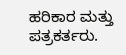ಹರಿಕಾರ ಮತ್ತು ಪತ್ರಕರ್ತರು.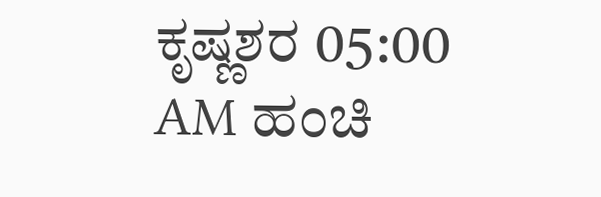ಕೃಷ್ಣಶರ 05:00 AM ಹಂಚಿ